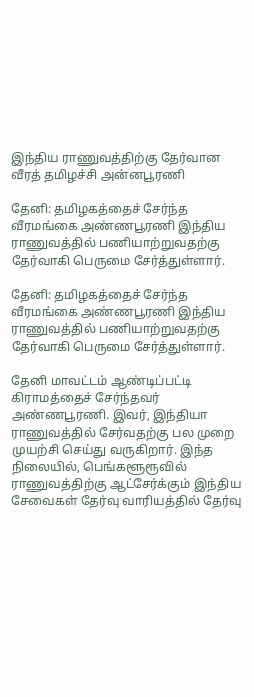இந்திய ராணுவத்திற்கு தேர்வான வீரத் தமிழச்சி அன்னபூரணி

தேனி: தமிழகத்தைச் சேர்ந்த வீரமங்கை அண்ணபூரணி இந்திய ராணுவத்தில் பணியாற்றுவதற்கு தேர்வாகி பெருமை சேர்த்துள்ளார்.

தேனி: தமிழகத்தைச் சேர்ந்த வீரமங்கை அண்ணபூரணி இந்திய ராணுவத்தில் பணியாற்றுவதற்கு தேர்வாகி பெருமை சேர்த்துள்ளார்.

தேனி மாவட்டம் ஆண்டிப்பட்டி கிராமத்தைச் சேர்ந்தவர் அண்ணபூரணி. இவர், இந்தியா ராணுவத்தில் சேர்வதற்கு பல முறை முயற்சி செய்து வருகிறார். இந்த நிலையில், பெங்களூரூவில் ராணுவத்திற்கு ஆட்சேர்க்கும் இந்திய சேவைகள் தேர்வு வாரியத்தில் தேர்வு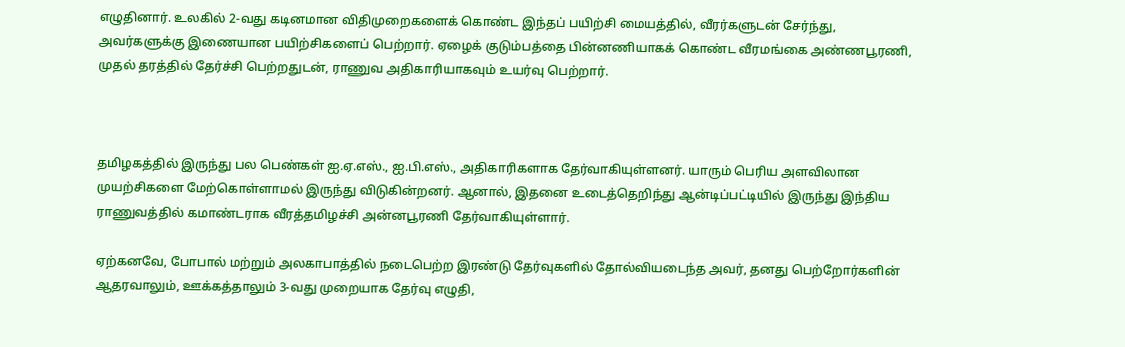எழுதினார். உலகில் 2-வது கடினமான விதிமுறைகளைக் கொண்ட இந்தப் பயிற்சி மையத்தில், வீரர்களுடன் சேர்ந்து, அவர்களுக்கு இணையான பயிற்சிகளைப் பெற்றார். ஏழைக் குடும்பத்தை பின்னணியாகக் கொண்ட வீரமங்கை அண்ணபூரணி, முதல் தரத்தில் தேர்ச்சி பெற்றதுடன், ராணுவ அதிகாரியாகவும் உயர்வு பெற்றார்.



தமிழகத்தில் இருந்து பல பெண்கள் ஐ.ஏ.எஸ்., ஐ.பி.எஸ்., அதிகாரிகளாக தேர்வாகியுள்ளனர். யாரும் பெரிய அளவிலான முயற்சிகளை மேற்கொள்ளாமல் இருந்து விடுகின்றனர். ஆனால், இதனை உடைத்தெறிந்து ஆன்டிப்பட்டியில் இருந்து இந்திய ராணுவத்தில் கமாண்டராக வீரத்தமிழச்சி அன்னபூரணி தேர்வாகியுள்ளார்.

ஏற்கனவே, போபால் மற்றும் அலகாபாத்தில் நடைபெற்ற இரண்டு தேர்வுகளில் தோல்வியடைந்த அவர், தனது பெற்றோர்களின் ஆதரவாலும், ஊக்கத்தாலும் 3-வது முறையாக தேர்வு எழுதி,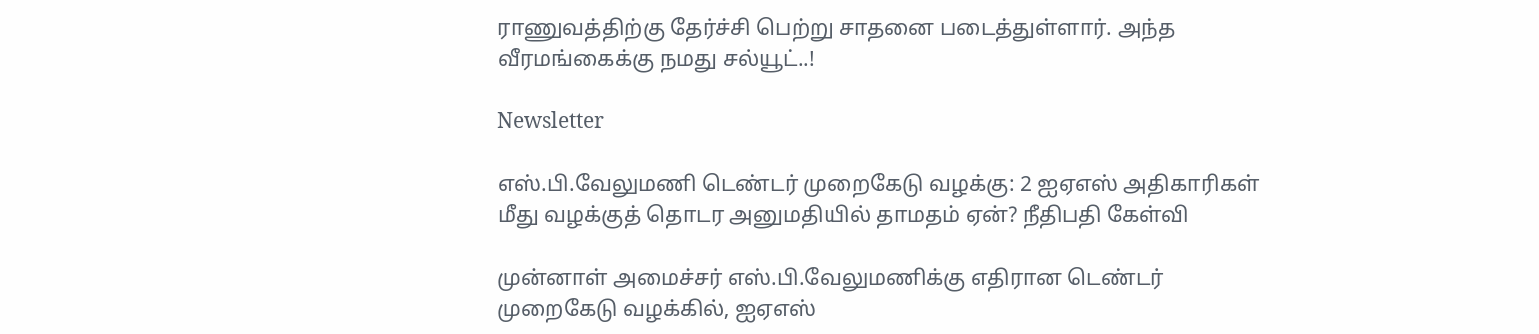ராணுவத்திற்கு தேர்ச்சி பெற்று சாதனை படைத்துள்ளார். அந்த வீரமங்கைக்கு நமது சல்யூட்..!

Newsletter

எஸ்.பி.வேலுமணி டெண்டர் முறைகேடு வழக்கு: 2 ஐஏஎஸ் அதிகாரிகள் மீது வழக்குத் தொடர அனுமதியில் தாமதம் ஏன்? நீதிபதி கேள்வி

முன்னாள் அமைச்சர் எஸ்.பி.வேலுமணிக்கு எதிரான டெண்டர் முறைகேடு வழக்கில், ஐஏஎஸ்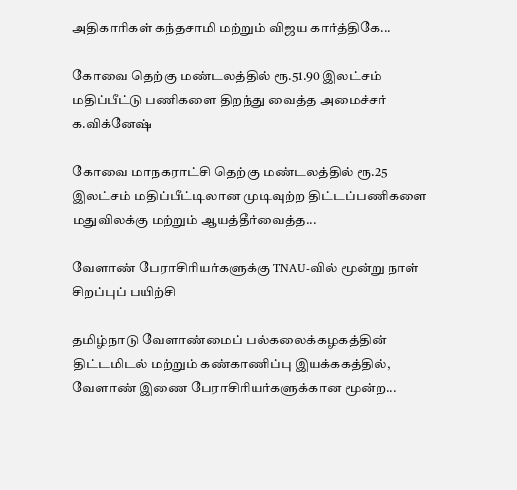அதிகாரிகள் கந்தசாமி மற்றும் விஜய கார்த்திகே...

கோவை தெற்கு மண்டலத்தில் ரூ.51.90 இலட்சம் மதிப்பீட்டு பணிகளை திறந்து வைத்த அமைச்சர் க.விக்னேஷ்

கோவை மாநகராட்சி தெற்கு மண்டலத்தில் ரூ.25 இலட்சம் மதிப்பீட்டிலான முடிவுற்ற திட்டப்பணிகளை மதுவிலக்கு மற்றும் ஆயத்தீர்வைத்த...

வேளாண் பேராசிரியர்களுக்கு TNAU-வில் மூன்று நாள் சிறப்புப் பயிற்சி

தமிழ்நாடு வேளாண்மைப் பல்கலைக்கழகத்தின் திட்டமிடல் மற்றும் கண்காணிப்பு இயக்ககத்தில், வேளாண் இணை பேராசிரியர்களுக்கான மூன்ற...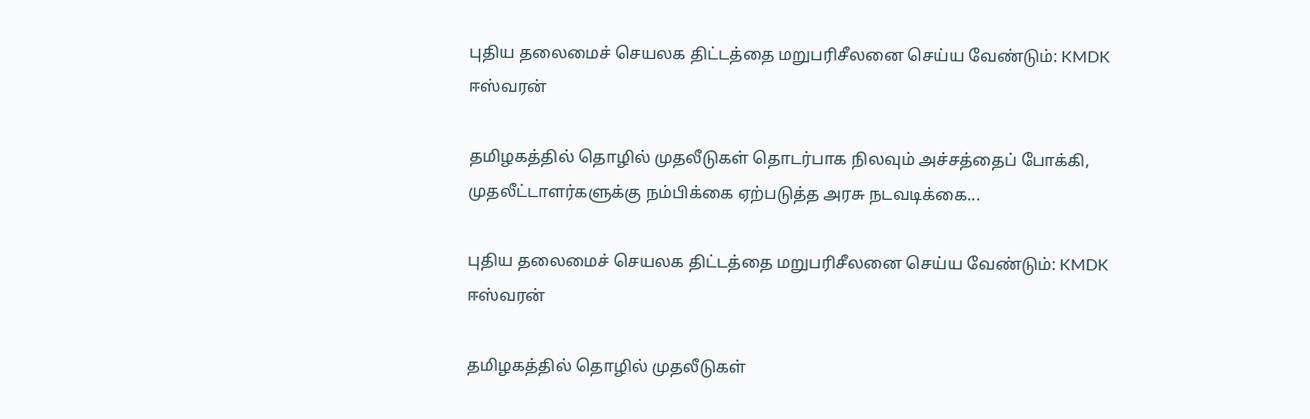புதிய தலைமைச் செயலக திட்டத்தை மறுபரிசீலனை செய்ய வேண்டும்: KMDK ஈஸ்வரன்

தமிழகத்தில் தொழில் முதலீடுகள் தொடர்பாக நிலவும் அச்சத்தைப் போக்கி, முதலீட்டாளர்களுக்கு நம்பிக்கை ஏற்படுத்த அரசு நடவடிக்கை...

புதிய தலைமைச் செயலக திட்டத்தை மறுபரிசீலனை செய்ய வேண்டும்: KMDK ஈஸ்வரன்

தமிழகத்தில் தொழில் முதலீடுகள்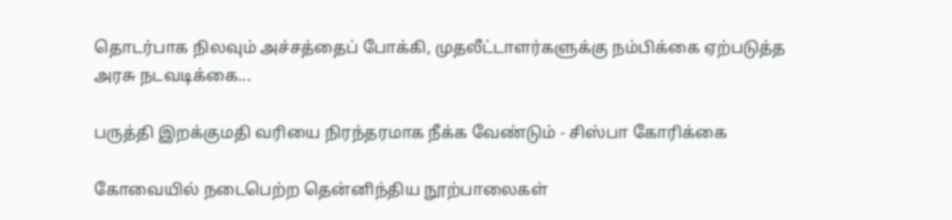தொடர்பாக நிலவும் அச்சத்தைப் போக்கி, முதலீட்டாளர்களுக்கு நம்பிக்கை ஏற்படுத்த அரசு நடவடிக்கை...

பருத்தி இறக்குமதி வரியை நிரந்தரமாக நீக்க வேண்டும் - சிஸ்பா கோரிக்கை

கோவையில் நடைபெற்ற தென்னிந்திய நூற்பாலைகள்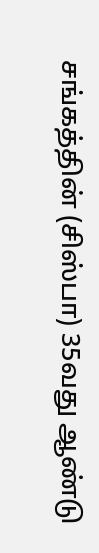சங்கத்தின் (சிஸ்பா) 35வது ஆண்டு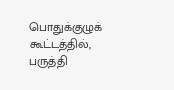பொதுக்குழுக் கூட்டத்தில், பருத்தி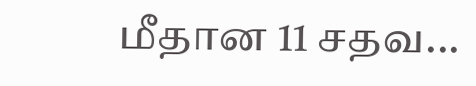மீதான 11 சதவ...